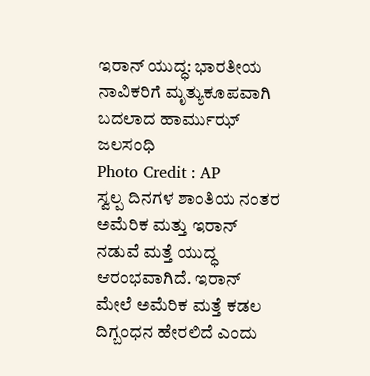ಇರಾನ್ ಯುದ್ಧ: ಭಾರತೀಯ ನಾವಿಕರಿಗೆ ಮೃತ್ಯುಕೂಪವಾಗಿ ಬದಲಾದ ಹಾರ್ಮುಝ್ ಜಲಸಂಧಿ
Photo Credit : AP
ಸ್ವಲ್ಪ ದಿನಗಳ ಶಾಂತಿಯ ನಂತರ ಅಮೆರಿಕ ಮತ್ತು ಇರಾನ್ ನಡುವೆ ಮತ್ತೆ ಯುದ್ಧ ಆರಂಭವಾಗಿದೆ. ಇರಾನ್ ಮೇಲೆ ಅಮೆರಿಕ ಮತ್ತೆ ಕಡಲ ದಿಗ್ಬಂಧನ ಹೇರಲಿದೆ ಎಂದು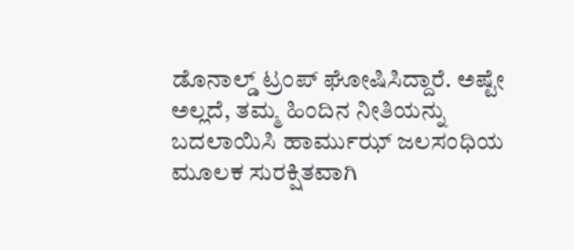ಡೊನಾಲ್ಡ್ ಟ್ರಂಪ್ ಘೋಷಿಸಿದ್ದಾರೆ. ಅಷ್ಟೇ ಅಲ್ಲದೆ, ತಮ್ಮ ಹಿಂದಿನ ನೀತಿಯನ್ನು ಬದಲಾಯಿಸಿ ಹಾರ್ಮುಝ್ ಜಲಸಂಧಿಯ ಮೂಲಕ ಸುರಕ್ಷಿತವಾಗಿ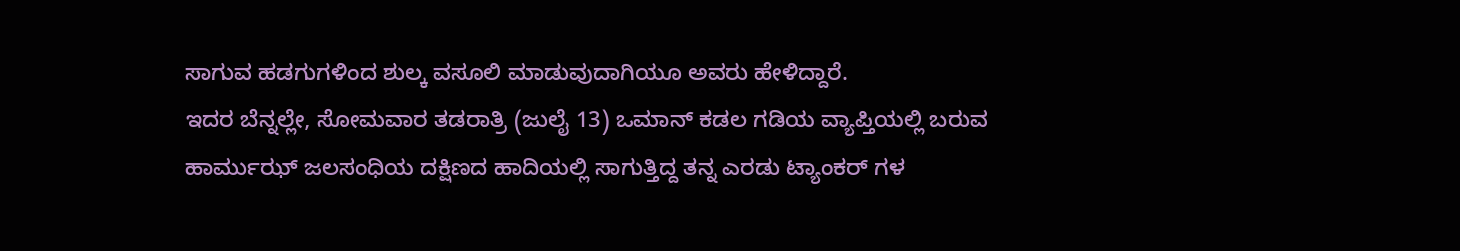ಸಾಗುವ ಹಡಗುಗಳಿಂದ ಶುಲ್ಕ ವಸೂಲಿ ಮಾಡುವುದಾಗಿಯೂ ಅವರು ಹೇಳಿದ್ದಾರೆ.
ಇದರ ಬೆನ್ನಲ್ಲೇ, ಸೋಮವಾರ ತಡರಾತ್ರಿ (ಜುಲೈ 13) ಒಮಾನ್ ಕಡಲ ಗಡಿಯ ವ್ಯಾಪ್ತಿಯಲ್ಲಿ ಬರುವ ಹಾರ್ಮುಝ್ ಜಲಸಂಧಿಯ ದಕ್ಷಿಣದ ಹಾದಿಯಲ್ಲಿ ಸಾಗುತ್ತಿದ್ದ ತನ್ನ ಎರಡು ಟ್ಯಾಂಕರ್ ಗಳ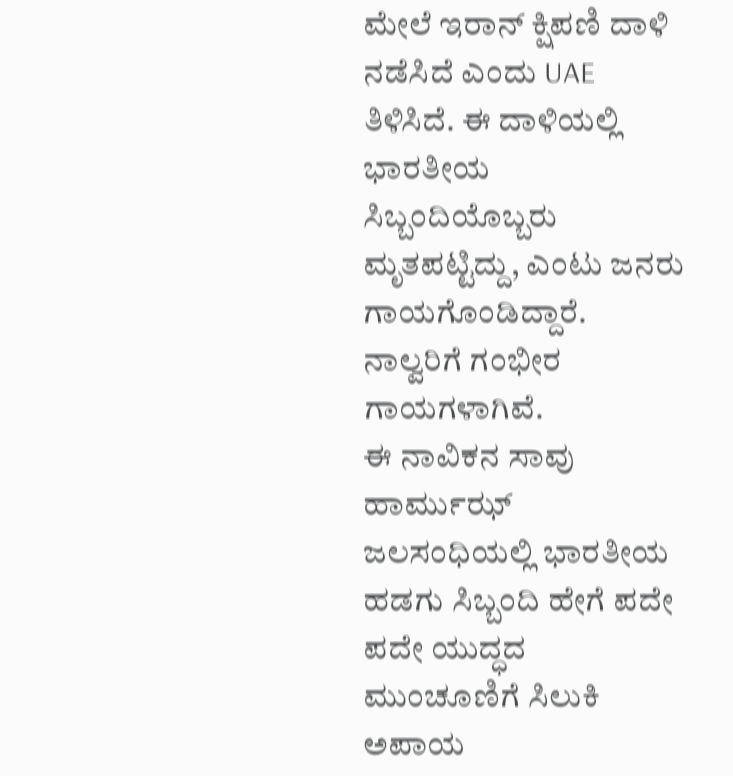ಮೇಲೆ ಇರಾನ್ ಕ್ಷಿಪಣಿ ದಾಳಿ ನಡೆಸಿದೆ ಎಂದು UAE ತಿಳಿಸಿದೆ. ಈ ದಾಳಿಯಲ್ಲಿ ಭಾರತೀಯ ಸಿಬ್ಬಂದಿಯೊಬ್ಬರು ಮೃತಪಟ್ಟಿದ್ದು, ಎಂಟು ಜನರು ಗಾಯಗೊಂಡಿದ್ದಾರೆ. ನಾಲ್ವರಿಗೆ ಗಂಭೀರ ಗಾಯಗಳಾಗಿವೆ.
ಈ ನಾವಿಕನ ಸಾವು ಹಾರ್ಮುಝ್ ಜಲಸಂಧಿಯಲ್ಲಿ ಭಾರತೀಯ ಹಡಗು ಸಿಬ್ಬಂದಿ ಹೇಗೆ ಪದೇ ಪದೇ ಯುದ್ಧದ ಮುಂಚೂಣಿಗೆ ಸಿಲುಕಿ ಅಪಾಯ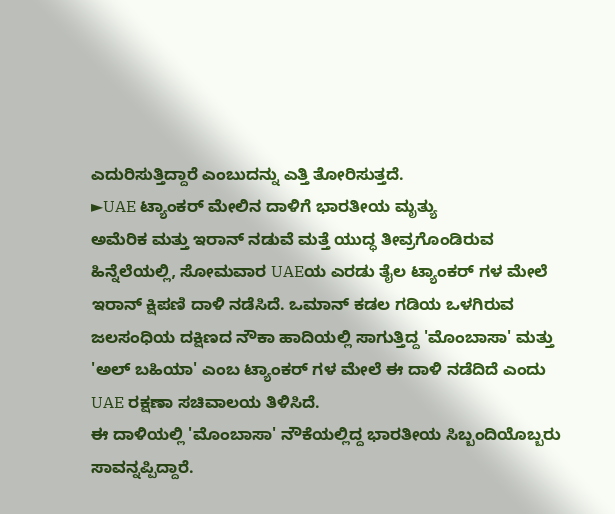ಎದುರಿಸುತ್ತಿದ್ದಾರೆ ಎಂಬುದನ್ನು ಎತ್ತಿ ತೋರಿಸುತ್ತದೆ.
►UAE ಟ್ಯಾಂಕರ್ ಮೇಲಿನ ದಾಳಿಗೆ ಭಾರತೀಯ ಮೃತ್ಯು
ಅಮೆರಿಕ ಮತ್ತು ಇರಾನ್ ನಡುವೆ ಮತ್ತೆ ಯುದ್ಧ ತೀವ್ರಗೊಂಡಿರುವ ಹಿನ್ನೆಲೆಯಲ್ಲಿ, ಸೋಮವಾರ UAEಯ ಎರಡು ತೈಲ ಟ್ಯಾಂಕರ್ ಗಳ ಮೇಲೆ ಇರಾನ್ ಕ್ಷಿಪಣಿ ದಾಳಿ ನಡೆಸಿದೆ. ಒಮಾನ್ ಕಡಲ ಗಡಿಯ ಒಳಗಿರುವ ಜಲಸಂಧಿಯ ದಕ್ಷಿಣದ ನೌಕಾ ಹಾದಿಯಲ್ಲಿ ಸಾಗುತ್ತಿದ್ದ 'ಮೊಂಬಾಸಾ' ಮತ್ತು 'ಅಲ್ ಬಹಿಯಾ' ಎಂಬ ಟ್ಯಾಂಕರ್ ಗಳ ಮೇಲೆ ಈ ದಾಳಿ ನಡೆದಿದೆ ಎಂದು UAE ರಕ್ಷಣಾ ಸಚಿವಾಲಯ ತಿಳಿಸಿದೆ.
ಈ ದಾಳಿಯಲ್ಲಿ 'ಮೊಂಬಾಸಾ' ನೌಕೆಯಲ್ಲಿದ್ದ ಭಾರತೀಯ ಸಿಬ್ಬಂದಿಯೊಬ್ಬರು ಸಾವನ್ನಪ್ಪಿದ್ದಾರೆ.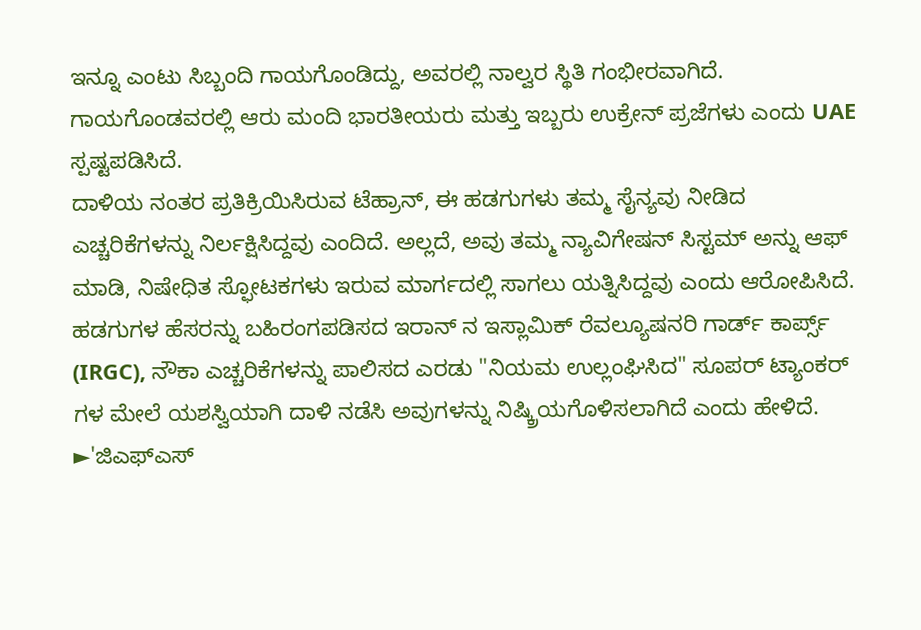ಇನ್ನೂ ಎಂಟು ಸಿಬ್ಬಂದಿ ಗಾಯಗೊಂಡಿದ್ದು, ಅವರಲ್ಲಿ ನಾಲ್ವರ ಸ್ಥಿತಿ ಗಂಭೀರವಾಗಿದೆ. ಗಾಯಗೊಂಡವರಲ್ಲಿ ಆರು ಮಂದಿ ಭಾರತೀಯರು ಮತ್ತು ಇಬ್ಬರು ಉಕ್ರೇನ್ ಪ್ರಜೆಗಳು ಎಂದು UAE ಸ್ಪಷ್ಟಪಡಿಸಿದೆ.
ದಾಳಿಯ ನಂತರ ಪ್ರತಿಕ್ರಿಯಿಸಿರುವ ಟೆಹ್ರಾನ್, ಈ ಹಡಗುಗಳು ತಮ್ಮ ಸೈನ್ಯವು ನೀಡಿದ ಎಚ್ಚರಿಕೆಗಳನ್ನು ನಿರ್ಲಕ್ಷಿಸಿದ್ದವು ಎಂದಿದೆ. ಅಲ್ಲದೆ, ಅವು ತಮ್ಮ ನ್ಯಾವಿಗೇಷನ್ ಸಿಸ್ಟಮ್ ಅನ್ನು ಆಫ್ ಮಾಡಿ, ನಿಷೇಧಿತ ಸ್ಫೋಟಕಗಳು ಇರುವ ಮಾರ್ಗದಲ್ಲಿ ಸಾಗಲು ಯತ್ನಿಸಿದ್ದವು ಎಂದು ಆರೋಪಿಸಿದೆ.
ಹಡಗುಗಳ ಹೆಸರನ್ನು ಬಹಿರಂಗಪಡಿಸದ ಇರಾನ್ ನ ಇಸ್ಲಾಮಿಕ್ ರೆವಲ್ಯೂಷನರಿ ಗಾರ್ಡ್ ಕಾರ್ಪ್ಸ್ (IRGC), ನೌಕಾ ಎಚ್ಚರಿಕೆಗಳನ್ನು ಪಾಲಿಸದ ಎರಡು "ನಿಯಮ ಉಲ್ಲಂಘಿಸಿದ" ಸೂಪರ್ ಟ್ಯಾಂಕರ್ ಗಳ ಮೇಲೆ ಯಶಸ್ವಿಯಾಗಿ ದಾಳಿ ನಡೆಸಿ ಅವುಗಳನ್ನು ನಿಷ್ಕ್ರಿಯಗೊಳಿಸಲಾಗಿದೆ ಎಂದು ಹೇಳಿದೆ.
►'ಜಿಎಫ್ಎಸ್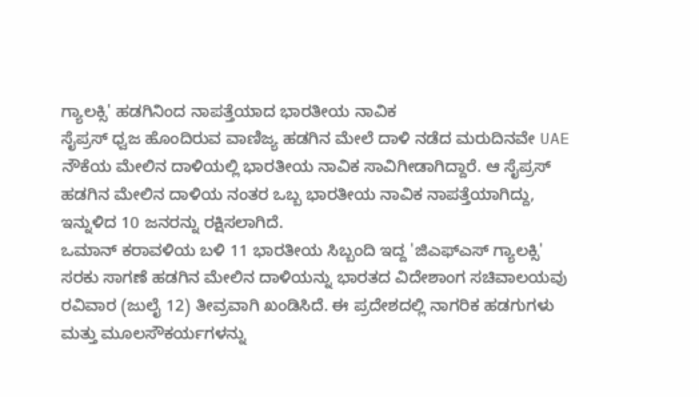ಗ್ಯಾಲಕ್ಸಿ' ಹಡಗಿನಿಂದ ನಾಪತ್ತೆಯಾದ ಭಾರತೀಯ ನಾವಿಕ
ಸೈಪ್ರಸ್ ಧ್ವಜ ಹೊಂದಿರುವ ವಾಣಿಜ್ಯ ಹಡಗಿನ ಮೇಲೆ ದಾಳಿ ನಡೆದ ಮರುದಿನವೇ UAE ನೌಕೆಯ ಮೇಲಿನ ದಾಳಿಯಲ್ಲಿ ಭಾರತೀಯ ನಾವಿಕ ಸಾವಿಗೀಡಾಗಿದ್ದಾರೆ. ಆ ಸೈಪ್ರಸ್ ಹಡಗಿನ ಮೇಲಿನ ದಾಳಿಯ ನಂತರ ಒಬ್ಬ ಭಾರತೀಯ ನಾವಿಕ ನಾಪತ್ತೆಯಾಗಿದ್ದು, ಇನ್ನುಳಿದ 10 ಜನರನ್ನು ರಕ್ಷಿಸಲಾಗಿದೆ.
ಒಮಾನ್ ಕರಾವಳಿಯ ಬಳಿ 11 ಭಾರತೀಯ ಸಿಬ್ಬಂದಿ ಇದ್ದ 'ಜಿಎಫ್ಎಸ್ ಗ್ಯಾಲಕ್ಸಿ' ಸರಕು ಸಾಗಣೆ ಹಡಗಿನ ಮೇಲಿನ ದಾಳಿಯನ್ನು ಭಾರತದ ವಿದೇಶಾಂಗ ಸಚಿವಾಲಯವು ರವಿವಾರ (ಜುಲೈ 12) ತೀವ್ರವಾಗಿ ಖಂಡಿಸಿದೆ. ಈ ಪ್ರದೇಶದಲ್ಲಿ ನಾಗರಿಕ ಹಡಗುಗಳು ಮತ್ತು ಮೂಲಸೌಕರ್ಯಗಳನ್ನು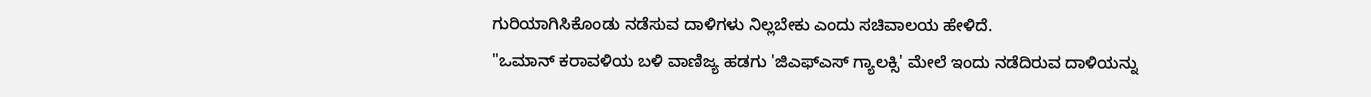ಗುರಿಯಾಗಿಸಿಕೊಂಡು ನಡೆಸುವ ದಾಳಿಗಳು ನಿಲ್ಲಬೇಕು ಎಂದು ಸಚಿವಾಲಯ ಹೇಳಿದೆ.
"ಒಮಾನ್ ಕರಾವಳಿಯ ಬಳಿ ವಾಣಿಜ್ಯ ಹಡಗು 'ಜಿಎಫ್ಎಸ್ ಗ್ಯಾಲಕ್ಸಿ' ಮೇಲೆ ಇಂದು ನಡೆದಿರುವ ದಾಳಿಯನ್ನು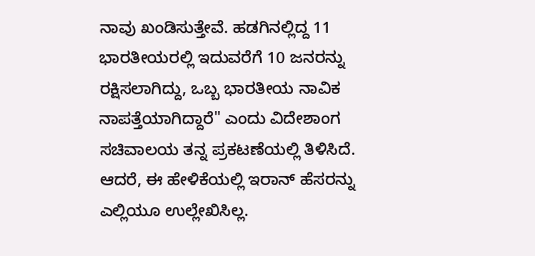ನಾವು ಖಂಡಿಸುತ್ತೇವೆ. ಹಡಗಿನಲ್ಲಿದ್ದ 11 ಭಾರತೀಯರಲ್ಲಿ ಇದುವರೆಗೆ 10 ಜನರನ್ನು ರಕ್ಷಿಸಲಾಗಿದ್ದು, ಒಬ್ಬ ಭಾರತೀಯ ನಾವಿಕ ನಾಪತ್ತೆಯಾಗಿದ್ದಾರೆ" ಎಂದು ವಿದೇಶಾಂಗ ಸಚಿವಾಲಯ ತನ್ನ ಪ್ರಕಟಣೆಯಲ್ಲಿ ತಿಳಿಸಿದೆ. ಆದರೆ, ಈ ಹೇಳಿಕೆಯಲ್ಲಿ ಇರಾನ್ ಹೆಸರನ್ನು ಎಲ್ಲಿಯೂ ಉಲ್ಲೇಖಿಸಿಲ್ಲ.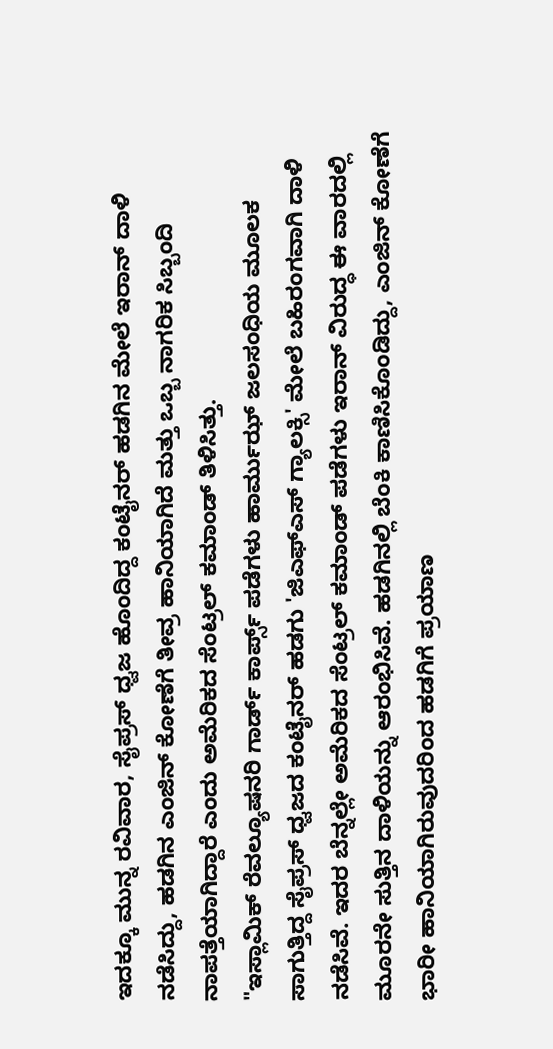ಇದಕ್ಕೂ ಮುನ್ನ ರವಿವಾರ, ಸೈಪ್ರಸ್ ಧ್ವಜ ಹೊಂದಿದ್ದ ಕಂಟೈನರ್ ಹಡಗಿನ ಮೇಲೆ ಇರಾನ್ ದಾಳಿ ನಡೆಸಿದ್ದು, ಹಡಗಿನ ಎಂಜಿನ್ ಕೋಣೆಗೆ ತೀವ್ರ ಹಾನಿಯಾಗಿದೆ ಮತ್ತು ಒಬ್ಬ ನಾಗರಿಕ ಸಿಬ್ಬಂದಿ ನಾಪತ್ತೆಯಾಗಿದ್ದಾರೆ ಎಂದು ಅಮೆರಿಕದ ಸೆಂಟ್ರಲ್ ಕಮಾಂಡ್ ತಿಳಿಸಿತ್ತು.
"ಇಸ್ಲಾಮಿಕ್ ರೆವಲ್ಯೂಷನರಿ ಗಾರ್ಡ್ ಕಾರ್ಪ್ಸ್ ಪಡೆಗಳು ಹಾರ್ಮುಝ್ ಜಲಸಂಧಿಯ ಮೂಲಕ ಸಾಗುತ್ತಿದ್ದ ಸೈಪ್ರಸ್ ಧ್ವಜದ ಕಂಟೈನರ್ ಹಡಗು 'ಜಿಎಫ್ಎಸ್ ಗ್ಯಾಲಕ್ಸಿ' ಮೇಲೆ ಬಹಿರಂಗವಾಗಿ ದಾಳಿ ನಡೆಸಿವೆ. ಇದರ ಬೆನ್ನಲ್ಲೇ ಅಮೆರಿಕದ ಸೆಂಟ್ರಲ್ ಕಮಾಂಡ್ ಪಡೆಗಳು ಇರಾನ್ ವಿರುದ್ಧ ಈ ವಾರದಲ್ಲಿ ಮೂರನೇ ಸುತ್ತಿನ ದಾಳಿಯನ್ನು ಆರಂಭಿಸಿವೆ. ಹಡಗಿನಲ್ಲಿ ಬೆಂಕಿ ಕಾಣಿಸಿಕೊಂಡಿದ್ದು, ಎಂಜಿನ್ ಕೋಣೆಗೆ ಭಾರೀ ಹಾನಿಯಾಗಿರುವುದರಿಂದ ಹಡಗಿಗೆ ಪ್ರಯಾಣ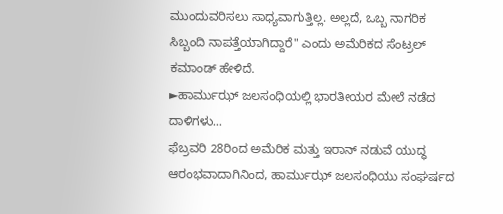ಮುಂದುವರಿಸಲು ಸಾಧ್ಯವಾಗುತ್ತಿಲ್ಲ. ಅಲ್ಲದೆ, ಒಬ್ಬ ನಾಗರಿಕ ಸಿಬ್ಬಂದಿ ನಾಪತ್ತೆಯಾಗಿದ್ದಾರೆ" ಎಂದು ಅಮೆರಿಕದ ಸೆಂಟ್ರಲ್ ಕಮಾಂಡ್ ಹೇಳಿದೆ.
►ಹಾರ್ಮುಝ್ ಜಲಸಂಧಿಯಲ್ಲಿ ಭಾರತೀಯರ ಮೇಲೆ ನಡೆದ ದಾಳಿಗಳು...
ಫೆಬ್ರವರಿ 28ರಿಂದ ಅಮೆರಿಕ ಮತ್ತು ಇರಾನ್ ನಡುವೆ ಯುದ್ಧ ಆರಂಭವಾದಾಗಿನಿಂದ, ಹಾರ್ಮುಝ್ ಜಲಸಂಧಿಯು ಸಂಘರ್ಷದ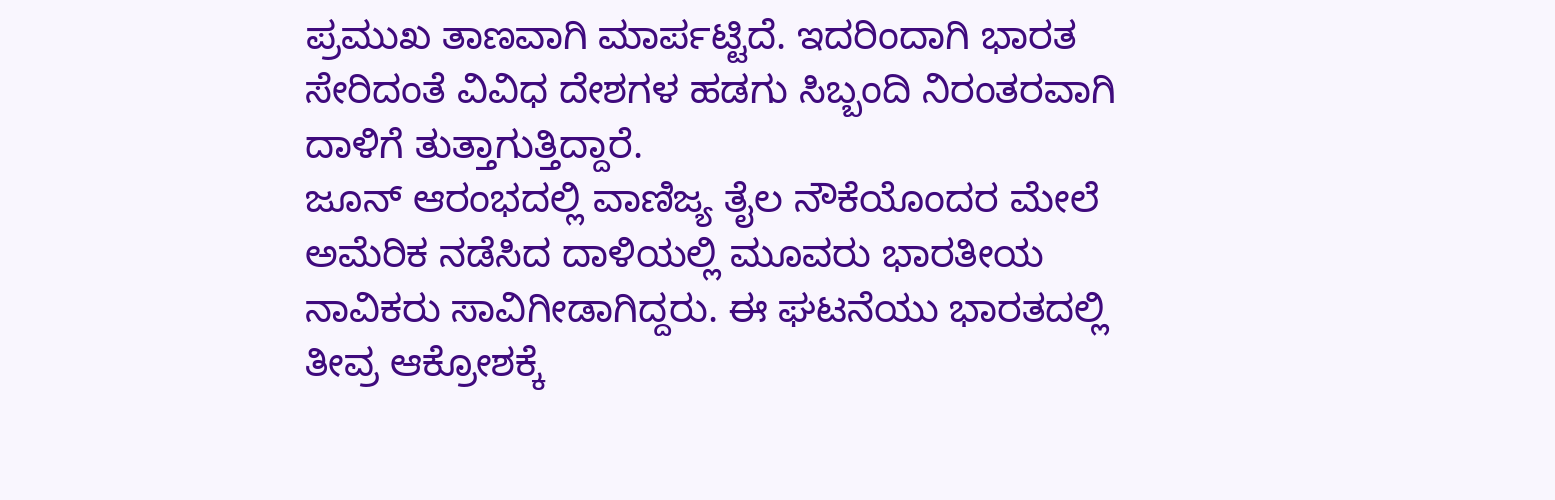ಪ್ರಮುಖ ತಾಣವಾಗಿ ಮಾರ್ಪಟ್ಟಿದೆ. ಇದರಿಂದಾಗಿ ಭಾರತ ಸೇರಿದಂತೆ ವಿವಿಧ ದೇಶಗಳ ಹಡಗು ಸಿಬ್ಬಂದಿ ನಿರಂತರವಾಗಿ ದಾಳಿಗೆ ತುತ್ತಾಗುತ್ತಿದ್ದಾರೆ.
ಜೂನ್ ಆರಂಭದಲ್ಲಿ ವಾಣಿಜ್ಯ ತೈಲ ನೌಕೆಯೊಂದರ ಮೇಲೆ ಅಮೆರಿಕ ನಡೆಸಿದ ದಾಳಿಯಲ್ಲಿ ಮೂವರು ಭಾರತೀಯ ನಾವಿಕರು ಸಾವಿಗೀಡಾಗಿದ್ದರು. ಈ ಘಟನೆಯು ಭಾರತದಲ್ಲಿ ತೀವ್ರ ಆಕ್ರೋಶಕ್ಕೆ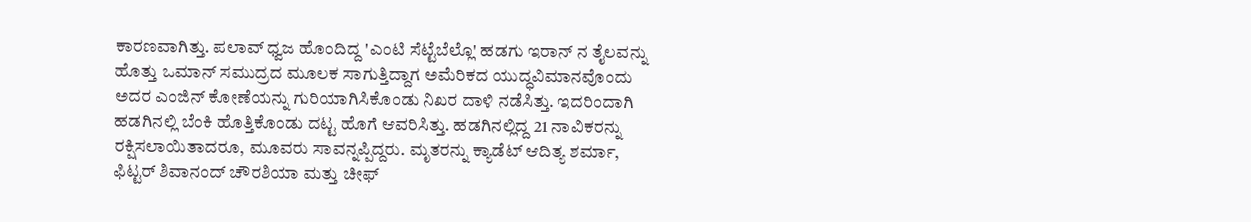ಕಾರಣವಾಗಿತ್ತು. ಪಲಾವ್ ಧ್ವಜ ಹೊಂದಿದ್ದ 'ಎಂಟಿ ಸೆಟ್ಟೆಬೆಲ್ಲೊ' ಹಡಗು ಇರಾನ್ ನ ತೈಲವನ್ನು ಹೊತ್ತು ಒಮಾನ್ ಸಮುದ್ರದ ಮೂಲಕ ಸಾಗುತ್ತಿದ್ದಾಗ ಅಮೆರಿಕದ ಯುದ್ಧವಿಮಾನವೊಂದು ಅದರ ಎಂಜಿನ್ ಕೋಣೆಯನ್ನು ಗುರಿಯಾಗಿಸಿಕೊಂಡು ನಿಖರ ದಾಳಿ ನಡೆಸಿತ್ತು. ಇದರಿಂದಾಗಿ ಹಡಗಿನಲ್ಲಿ ಬೆಂಕಿ ಹೊತ್ತಿಕೊಂಡು ದಟ್ಟ ಹೊಗೆ ಆವರಿಸಿತ್ತು. ಹಡಗಿನಲ್ಲಿದ್ದ 21 ನಾವಿಕರನ್ನು ರಕ್ಷಿಸಲಾಯಿತಾದರೂ, ಮೂವರು ಸಾವನ್ನಪ್ಪಿದ್ದರು. ಮೃತರನ್ನು ಕ್ಯಾಡೆಟ್ ಆದಿತ್ಯ ಶರ್ಮಾ, ಫಿಟ್ಟರ್ ಶಿವಾನಂದ್ ಚೌರಶಿಯಾ ಮತ್ತು ಚೀಫ್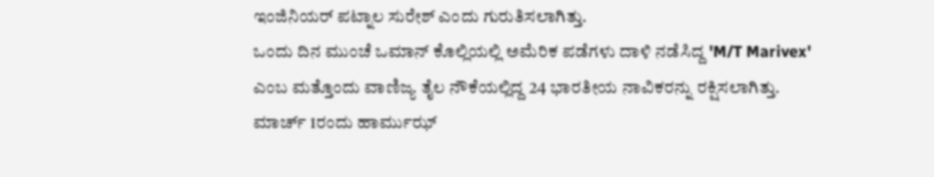ಇಂಜಿನಿಯರ್ ಪಟ್ನಾಲ ಸುರೇಶ್ ಎಂದು ಗುರುತಿಸಲಾಗಿತ್ತು.
ಒಂದು ದಿನ ಮುಂಚೆ ಒಮಾನ್ ಕೊಲ್ಲಿಯಲ್ಲಿ ಅಮೆರಿಕ ಪಡೆಗಳು ದಾಳಿ ನಡೆಸಿದ್ದ 'M/T Marivex' ಎಂಬ ಮತ್ತೊಂದು ವಾಣಿಜ್ಯ ತೈಲ ನೌಕೆಯಲ್ಲಿದ್ದ 24 ಭಾರತೀಯ ನಾವಿಕರನ್ನು ರಕ್ಷಿಸಲಾಗಿತ್ತು.
ಮಾರ್ಚ್ 1ರಂದು ಹಾರ್ಮುಝ್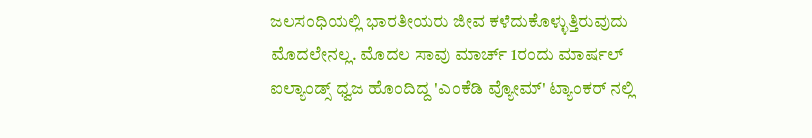ಜಲಸಂಧಿಯಲ್ಲಿ ಭಾರತೀಯರು ಜೀವ ಕಳೆದುಕೊಳ್ಳುತ್ತಿರುವುದು ಮೊದಲೇನಲ್ಲ. ಮೊದಲ ಸಾವು ಮಾರ್ಚ್ 1ರಂದು ಮಾರ್ಷಲ್ ಐಲ್ಯಾಂಡ್ಸ್ ಧ್ವಜ ಹೊಂದಿದ್ದ 'ಎಂಕೆಡಿ ವ್ಯೋಮ್' ಟ್ಯಾಂಕರ್ ನಲ್ಲಿ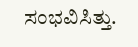ಸಂಭವಿಸಿತ್ತು.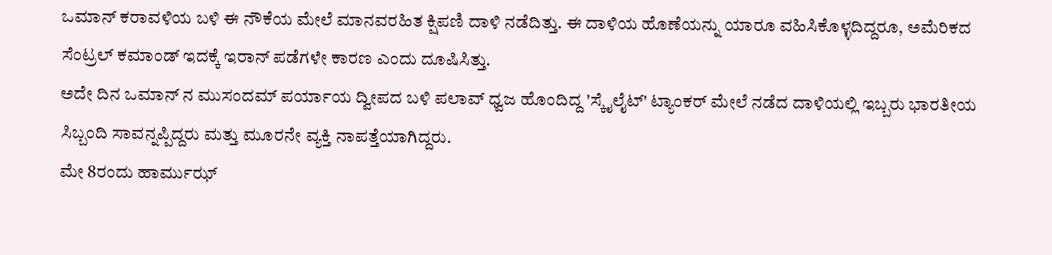ಒಮಾನ್ ಕರಾವಳಿಯ ಬಳಿ ಈ ನೌಕೆಯ ಮೇಲೆ ಮಾನವರಹಿತ ಕ್ಷಿಪಣಿ ದಾಳಿ ನಡೆದಿತ್ತು. ಈ ದಾಳಿಯ ಹೊಣೆಯನ್ನು ಯಾರೂ ವಹಿಸಿಕೊಳ್ಳದಿದ್ದರೂ, ಅಮೆರಿಕದ ಸೆಂಟ್ರಲ್ ಕಮಾಂಡ್ ಇದಕ್ಕೆ ಇರಾನ್ ಪಡೆಗಳೇ ಕಾರಣ ಎಂದು ದೂಷಿಸಿತ್ತು.
ಅದೇ ದಿನ ಒಮಾನ್ ನ ಮುಸಂದಮ್ ಪರ್ಯಾಯ ದ್ವೀಪದ ಬಳಿ ಪಲಾವ್ ಧ್ವಜ ಹೊಂದಿದ್ದ 'ಸ್ಕೈಲೈಟ್' ಟ್ಯಾಂಕರ್ ಮೇಲೆ ನಡೆದ ದಾಳಿಯಲ್ಲಿ ಇಬ್ಬರು ಭಾರತೀಯ ಸಿಬ್ಬಂದಿ ಸಾವನ್ನಪ್ಪಿದ್ದರು ಮತ್ತು ಮೂರನೇ ವ್ಯಕ್ತಿ ನಾಪತ್ತೆಯಾಗಿದ್ದರು.
ಮೇ 8ರಂದು ಹಾರ್ಮುಝ್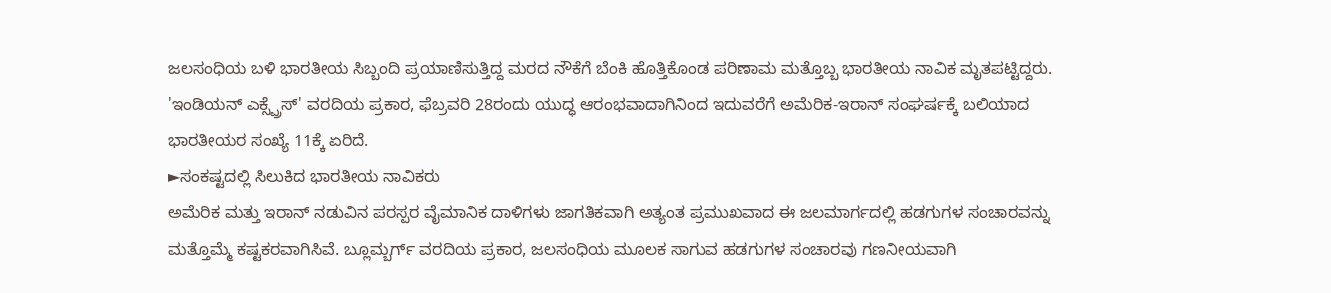ಜಲಸಂಧಿಯ ಬಳಿ ಭಾರತೀಯ ಸಿಬ್ಬಂದಿ ಪ್ರಯಾಣಿಸುತ್ತಿದ್ದ ಮರದ ನೌಕೆಗೆ ಬೆಂಕಿ ಹೊತ್ತಿಕೊಂಡ ಪರಿಣಾಮ ಮತ್ತೊಬ್ಬ ಭಾರತೀಯ ನಾವಿಕ ಮೃತಪಟ್ಟಿದ್ದರು.
'ಇಂಡಿಯನ್ ಎಕ್ಸ್ಪ್ರೆಸ್' ವರದಿಯ ಪ್ರಕಾರ, ಫೆಬ್ರವರಿ 28ರಂದು ಯುದ್ಧ ಆರಂಭವಾದಾಗಿನಿಂದ ಇದುವರೆಗೆ ಅಮೆರಿಕ-ಇರಾನ್ ಸಂಘರ್ಷಕ್ಕೆ ಬಲಿಯಾದ ಭಾರತೀಯರ ಸಂಖ್ಯೆ 11ಕ್ಕೆ ಏರಿದೆ.
►ಸಂಕಷ್ಟದಲ್ಲಿ ಸಿಲುಕಿದ ಭಾರತೀಯ ನಾವಿಕರು
ಅಮೆರಿಕ ಮತ್ತು ಇರಾನ್ ನಡುವಿನ ಪರಸ್ಪರ ವೈಮಾನಿಕ ದಾಳಿಗಳು ಜಾಗತಿಕವಾಗಿ ಅತ್ಯಂತ ಪ್ರಮುಖವಾದ ಈ ಜಲಮಾರ್ಗದಲ್ಲಿ ಹಡಗುಗಳ ಸಂಚಾರವನ್ನು ಮತ್ತೊಮ್ಮೆ ಕಷ್ಟಕರವಾಗಿಸಿವೆ. ಬ್ಲೂಮ್ಬರ್ಗ್ ವರದಿಯ ಪ್ರಕಾರ, ಜಲಸಂಧಿಯ ಮೂಲಕ ಸಾಗುವ ಹಡಗುಗಳ ಸಂಚಾರವು ಗಣನೀಯವಾಗಿ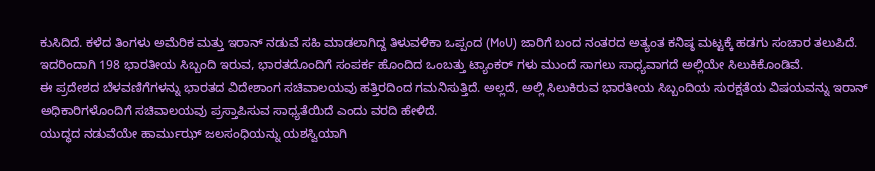ಕುಸಿದಿದೆ. ಕಳೆದ ತಿಂಗಳು ಅಮೆರಿಕ ಮತ್ತು ಇರಾನ್ ನಡುವೆ ಸಹಿ ಮಾಡಲಾಗಿದ್ದ ತಿಳುವಳಿಕಾ ಒಪ್ಪಂದ (MoU) ಜಾರಿಗೆ ಬಂದ ನಂತರದ ಅತ್ಯಂತ ಕನಿಷ್ಠ ಮಟ್ಟಕ್ಕೆ ಹಡಗು ಸಂಚಾರ ತಲುಪಿದೆ. ಇದರಿಂದಾಗಿ 198 ಭಾರತೀಯ ಸಿಬ್ಬಂದಿ ಇರುವ, ಭಾರತದೊಂದಿಗೆ ಸಂಪರ್ಕ ಹೊಂದಿದ ಒಂಬತ್ತು ಟ್ಯಾಂಕರ್ ಗಳು ಮುಂದೆ ಸಾಗಲು ಸಾಧ್ಯವಾಗದೆ ಅಲ್ಲಿಯೇ ಸಿಲುಕಿಕೊಂಡಿವೆ.
ಈ ಪ್ರದೇಶದ ಬೆಳವಣಿಗೆಗಳನ್ನು ಭಾರತದ ವಿದೇಶಾಂಗ ಸಚಿವಾಲಯವು ಹತ್ತಿರದಿಂದ ಗಮನಿಸುತ್ತಿದೆ. ಅಲ್ಲದೆ, ಅಲ್ಲಿ ಸಿಲುಕಿರುವ ಭಾರತೀಯ ಸಿಬ್ಬಂದಿಯ ಸುರಕ್ಷತೆಯ ವಿಷಯವನ್ನು ಇರಾನ್ ಅಧಿಕಾರಿಗಳೊಂದಿಗೆ ಸಚಿವಾಲಯವು ಪ್ರಸ್ತಾಪಿಸುವ ಸಾಧ್ಯತೆಯಿದೆ ಎಂದು ವರದಿ ಹೇಳಿದೆ.
ಯುದ್ಧದ ನಡುವೆಯೇ ಹಾರ್ಮುಝ್ ಜಲಸಂಧಿಯನ್ನು ಯಶಸ್ವಿಯಾಗಿ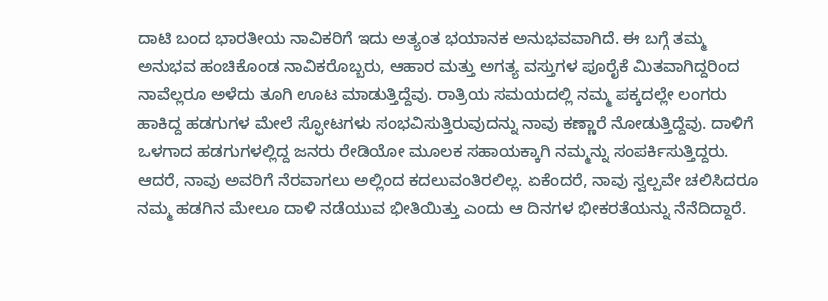ದಾಟಿ ಬಂದ ಭಾರತೀಯ ನಾವಿಕರಿಗೆ ಇದು ಅತ್ಯಂತ ಭಯಾನಕ ಅನುಭವವಾಗಿದೆ. ಈ ಬಗ್ಗೆ ತಮ್ಮ ಅನುಭವ ಹಂಚಿಕೊಂಡ ನಾವಿಕರೊಬ್ಬರು, ಆಹಾರ ಮತ್ತು ಅಗತ್ಯ ವಸ್ತುಗಳ ಪೂರೈಕೆ ಮಿತವಾಗಿದ್ದರಿಂದ ನಾವೆಲ್ಲರೂ ಅಳೆದು ತೂಗಿ ಊಟ ಮಾಡುತ್ತಿದ್ದೆವು. ರಾತ್ರಿಯ ಸಮಯದಲ್ಲಿ ನಮ್ಮ ಪಕ್ಕದಲ್ಲೇ ಲಂಗರು ಹಾಕಿದ್ದ ಹಡಗುಗಳ ಮೇಲೆ ಸ್ಫೋಟಗಳು ಸಂಭವಿಸುತ್ತಿರುವುದನ್ನು ನಾವು ಕಣ್ಣಾರೆ ನೋಡುತ್ತಿದ್ದೆವು. ದಾಳಿಗೆ ಒಳಗಾದ ಹಡಗುಗಳಲ್ಲಿದ್ದ ಜನರು ರೇಡಿಯೋ ಮೂಲಕ ಸಹಾಯಕ್ಕಾಗಿ ನಮ್ಮನ್ನು ಸಂಪರ್ಕಿಸುತ್ತಿದ್ದರು. ಆದರೆ, ನಾವು ಅವರಿಗೆ ನೆರವಾಗಲು ಅಲ್ಲಿಂದ ಕದಲುವಂತಿರಲಿಲ್ಲ. ಏಕೆಂದರೆ, ನಾವು ಸ್ವಲ್ಪವೇ ಚಲಿಸಿದರೂ ನಮ್ಮ ಹಡಗಿನ ಮೇಲೂ ದಾಳಿ ನಡೆಯುವ ಭೀತಿಯಿತ್ತು ಎಂದು ಆ ದಿನಗಳ ಭೀಕರತೆಯನ್ನು ನೆನೆದಿದ್ದಾರೆ.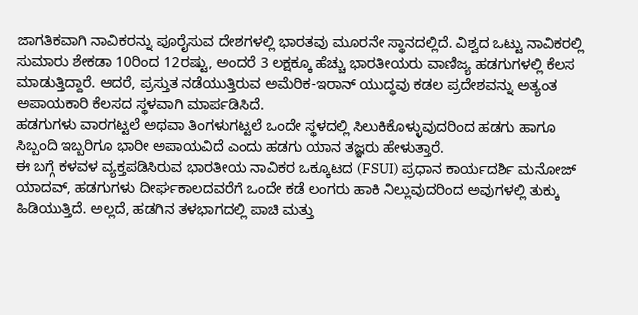ಜಾಗತಿಕವಾಗಿ ನಾವಿಕರನ್ನು ಪೂರೈಸುವ ದೇಶಗಳಲ್ಲಿ ಭಾರತವು ಮೂರನೇ ಸ್ಥಾನದಲ್ಲಿದೆ. ವಿಶ್ವದ ಒಟ್ಟು ನಾವಿಕರಲ್ಲಿ ಸುಮಾರು ಶೇಕಡಾ 10ರಿಂದ 12ರಷ್ಟು, ಅಂದರೆ 3 ಲಕ್ಷಕ್ಕೂ ಹೆಚ್ಚು ಭಾರತೀಯರು ವಾಣಿಜ್ಯ ಹಡಗುಗಳಲ್ಲಿ ಕೆಲಸ ಮಾಡುತ್ತಿದ್ದಾರೆ. ಆದರೆ, ಪ್ರಸ್ತುತ ನಡೆಯುತ್ತಿರುವ ಅಮೆರಿಕ-ಇರಾನ್ ಯುದ್ಧವು ಕಡಲ ಪ್ರದೇಶವನ್ನು ಅತ್ಯಂತ ಅಪಾಯಕಾರಿ ಕೆಲಸದ ಸ್ಥಳವಾಗಿ ಮಾರ್ಪಡಿಸಿದೆ.
ಹಡಗುಗಳು ವಾರಗಟ್ಟಲೆ ಅಥವಾ ತಿಂಗಳುಗಟ್ಟಲೆ ಒಂದೇ ಸ್ಥಳದಲ್ಲಿ ಸಿಲುಕಿಕೊಳ್ಳುವುದರಿಂದ ಹಡಗು ಹಾಗೂ ಸಿಬ್ಬಂದಿ ಇಬ್ಬರಿಗೂ ಭಾರೀ ಅಪಾಯವಿದೆ ಎಂದು ಹಡಗು ಯಾನ ತಜ್ಞರು ಹೇಳುತ್ತಾರೆ.
ಈ ಬಗ್ಗೆ ಕಳವಳ ವ್ಯಕ್ತಪಡಿಸಿರುವ ಭಾರತೀಯ ನಾವಿಕರ ಒಕ್ಕೂಟದ (FSUI) ಪ್ರಧಾನ ಕಾರ್ಯದರ್ಶಿ ಮನೋಜ್ ಯಾದವ್, ಹಡಗುಗಳು ದೀರ್ಘಕಾಲದವರೆಗೆ ಒಂದೇ ಕಡೆ ಲಂಗರು ಹಾಕಿ ನಿಲ್ಲುವುದರಿಂದ ಅವುಗಳಲ್ಲಿ ತುಕ್ಕು ಹಿಡಿಯುತ್ತಿದೆ. ಅಲ್ಲದೆ, ಹಡಗಿನ ತಳಭಾಗದಲ್ಲಿ ಪಾಚಿ ಮತ್ತು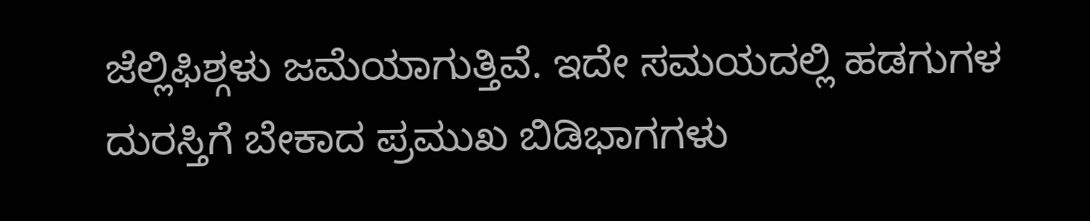ಜೆಲ್ಲಿಫಿಶ್ಗಳು ಜಮೆಯಾಗುತ್ತಿವೆ. ಇದೇ ಸಮಯದಲ್ಲಿ ಹಡಗುಗಳ ದುರಸ್ತಿಗೆ ಬೇಕಾದ ಪ್ರಮುಖ ಬಿಡಿಭಾಗಗಳು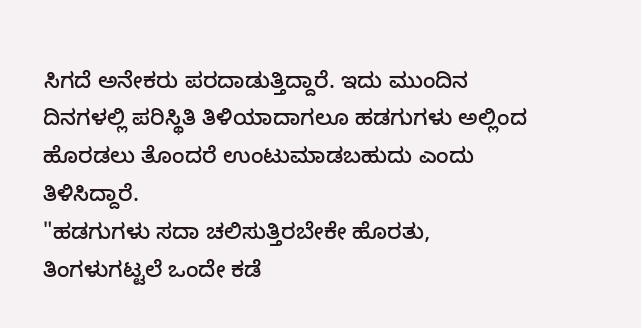ಸಿಗದೆ ಅನೇಕರು ಪರದಾಡುತ್ತಿದ್ದಾರೆ. ಇದು ಮುಂದಿನ ದಿನಗಳಲ್ಲಿ ಪರಿಸ್ಥಿತಿ ತಿಳಿಯಾದಾಗಲೂ ಹಡಗುಗಳು ಅಲ್ಲಿಂದ ಹೊರಡಲು ತೊಂದರೆ ಉಂಟುಮಾಡಬಹುದು ಎಂದು ತಿಳಿಸಿದ್ದಾರೆ.
"ಹಡಗುಗಳು ಸದಾ ಚಲಿಸುತ್ತಿರಬೇಕೇ ಹೊರತು, ತಿಂಗಳುಗಟ್ಟಲೆ ಒಂದೇ ಕಡೆ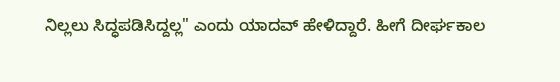ನಿಲ್ಲಲು ಸಿದ್ಧಪಡಿಸಿದ್ದಲ್ಲ" ಎಂದು ಯಾದವ್ ಹೇಳಿದ್ದಾರೆ. ಹೀಗೆ ದೀರ್ಘಕಾಲ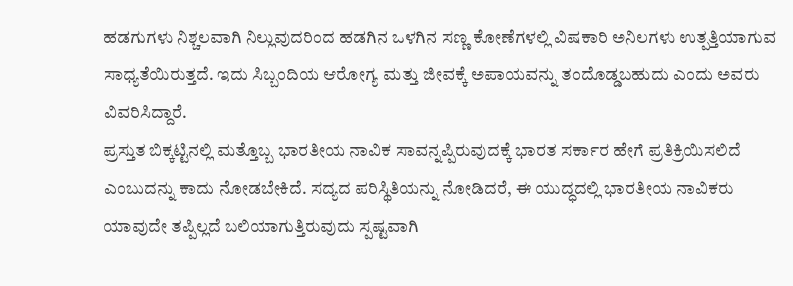ಹಡಗುಗಳು ನಿಶ್ಚಲವಾಗಿ ನಿಲ್ಲುವುದರಿಂದ ಹಡಗಿನ ಒಳಗಿನ ಸಣ್ಣ ಕೋಣೆಗಳಲ್ಲಿ ವಿಷಕಾರಿ ಅನಿಲಗಳು ಉತ್ಪತ್ತಿಯಾಗುವ ಸಾಧ್ಯತೆಯಿರುತ್ತದೆ. ಇದು ಸಿಬ್ಬಂದಿಯ ಆರೋಗ್ಯ ಮತ್ತು ಜೀವಕ್ಕೆ ಅಪಾಯವನ್ನು ತಂದೊಡ್ಡಬಹುದು ಎಂದು ಅವರು ವಿವರಿಸಿದ್ದಾರೆ.
ಪ್ರಸ್ತುತ ಬಿಕ್ಕಟ್ಟಿನಲ್ಲಿ ಮತ್ತೊಬ್ಬ ಭಾರತೀಯ ನಾವಿಕ ಸಾವನ್ನಪ್ಪಿರುವುದಕ್ಕೆ ಭಾರತ ಸರ್ಕಾರ ಹೇಗೆ ಪ್ರತಿಕ್ರಿಯಿಸಲಿದೆ ಎಂಬುದನ್ನು ಕಾದು ನೋಡಬೇಕಿದೆ. ಸದ್ಯದ ಪರಿಸ್ಥಿತಿಯನ್ನು ನೋಡಿದರೆ, ಈ ಯುದ್ಧದಲ್ಲಿ ಭಾರತೀಯ ನಾವಿಕರು ಯಾವುದೇ ತಪ್ಪಿಲ್ಲದೆ ಬಲಿಯಾಗುತ್ತಿರುವುದು ಸ್ಪಷ್ಟವಾಗಿ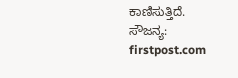ಕಾಣಿಸುತ್ತಿದೆ.
ಸೌಜನ್ಯ: firstpost.com